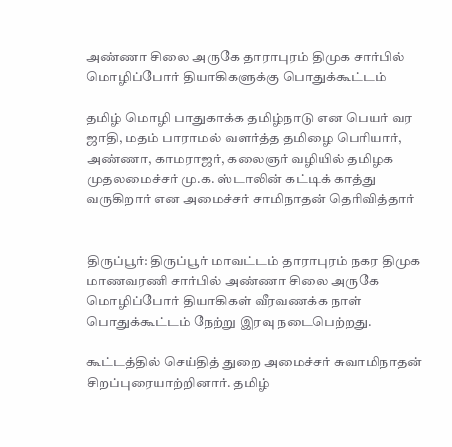அண்ணா சிலை அருகே தாராபுரம் திமுக சார்பில் மொழிப்போர் தியாகிகளுக்கு பொதுக்கூட்டம்

தமிழ் மொழி பாதுகாக்க தமிழ்நாடு என பெயர் வர ஜாதி, மதம் பாராமல் வளர்த்த தமிழை பெரியார், அண்ணா, காமராஜர், கலைஞர் வழியில் தமிழக முதலமைச்சர் மு.க. ஸ்டாலின் கட்டிக் காத்து வருகிறார் என அமைச்சர் சாமிநாதன் தெரிவித்தார்


திருப்பூர்: திருப்பூர் மாவட்டம் தாராபுரம் நகர திமுக மாணவரணி சார்பில் அண்ணா சிலை அருகே மொழிப்போர் தியாகிகள் வீரவணக்க நாள் பொதுக்கூட்டம் நேற்று இரவு நடைபெற்றது.

கூட்டத்தில் செய்தித் துறை அமைச்சர் சுவாமிநாதன் சிறப்புரையாற்றினார். தமிழ்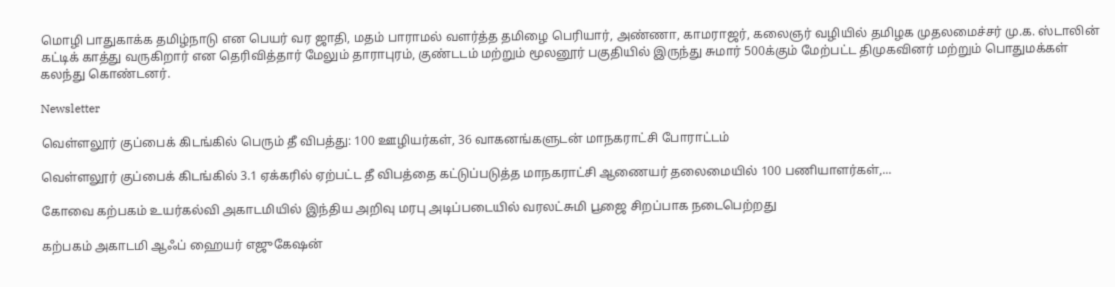மொழி பாதுகாக்க தமிழ்நாடு என பெயர் வர ஜாதி, மதம் பாராமல் வளர்த்த தமிழை பெரியார், அண்ணா, காமராஜர், கலைஞர் வழியில் தமிழக முதலமைச்சர் மு.க. ஸ்டாலின் கட்டிக் காத்து வருகிறார் என தெரிவித்தார் மேலும் தாராபுரம், குண்டடம் மற்றும் மூலனூர் பகுதியில் இருந்து சுமார் 500க்கும் மேற்பட்ட திமுகவினர் மற்றும் பொதுமக்கள் கலந்து கொண்டனர்.

Newsletter

வெள்ளலூர் குப்பைக் கிடங்கில் பெரும் தீ விபத்து: 100 ஊழியர்கள், 36 வாகனங்களுடன் மாநகராட்சி போராட்டம்

வெள்ளலூர் குப்பைக் கிடங்கில் 3.1 ஏக்கரில் ஏற்பட்ட தீ விபத்தை கட்டுப்படுத்த மாநகராட்சி ஆணையர் தலைமையில் 100 பணியாளர்கள்,...

கோவை கற்பகம் உயர்கல்வி அகாடமியில் இந்திய அறிவு மரபு அடிப்படையில் வரலட்சுமி பூஜை சிறப்பாக நடைபெற்றது

கற்பகம் அகாடமி ஆஃப் ஹையர் எஜுகேஷன்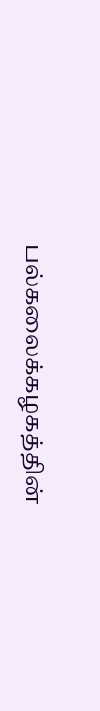பல்கலைக்கழகத்தின்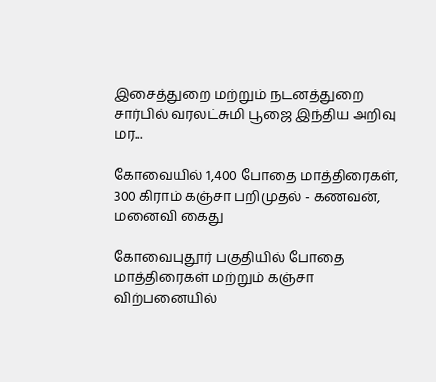இசைத்துறை மற்றும் நடனத்துறை சார்பில் வரலட்சுமி பூஜை இந்திய அறிவு மர...

கோவையில் 1,400 போதை மாத்திரைகள், 300 கிராம் கஞ்சா பறிமுதல் - கணவன், மனைவி கைது

கோவைபுதூர் பகுதியில் போதை மாத்திரைகள் மற்றும் கஞ்சா விற்பனையில்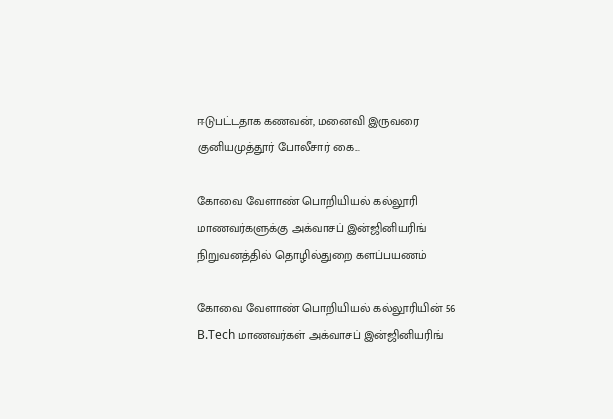ஈடுபட்டதாக கணவன், மனைவி இருவரை குனியமுத்தூர் போலீசார் கை...

கோவை வேளாண் பொறியியல் கல்லூரி மாணவர்களுக்கு அக்வாசப் இன்ஜினியரிங் நிறுவனத்தில் தொழில்துறை களப்பயணம்

கோவை வேளாண் பொறியியல் கல்லூரியின் 56 B.Tech மாணவர்கள் அக்வாசப் இன்ஜினியரிங்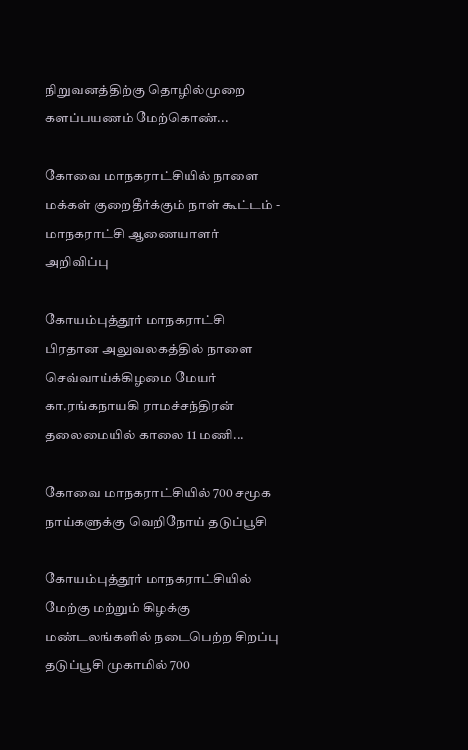நிறுவனத்திற்கு தொழில்முறை களப்பயணம் மேற்கொண்...

கோவை மாநகராட்சியில் நாளை மக்கள் குறைதீர்க்கும் நாள் கூட்டம் - மாநகராட்சி ஆணையாளர் அறிவிப்பு

கோயம்புத்தூர் மாநகராட்சி பிரதான அலுவலகத்தில் நாளை செவ்வாய்க்கிழமை மேயர் கா.ரங்கநாயகி ராமச்சந்திரன் தலைமையில் காலை 11 மணி...

கோவை மாநகராட்சியில் 700 சமூக நாய்களுக்கு வெறிநோய் தடுப்பூசி

கோயம்புத்தூர் மாநகராட்சியில் மேற்கு மற்றும் கிழக்கு மண்டலங்களில் நடைபெற்ற சிறப்பு தடுப்பூசி முகாமில் 700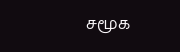சமூக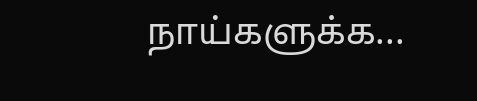நாய்களுக்க...